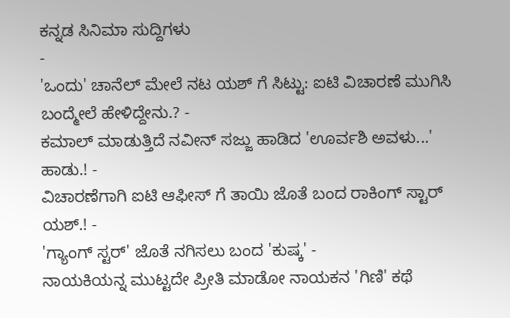ಕನ್ನಡ ಸಿನಿಮಾ ಸುದ್ದಿಗಳು
-
'ಒಂದು' ಚಾನೆಲ್ ಮೇಲೆ ನಟ ಯಶ್ ಗೆ ಸಿಟ್ಟು: ಐಟಿ ವಿಚಾರಣೆ ಮುಗಿಸಿ ಬಂದ್ಮೇಲೆ ಹೇಳಿದ್ದೇನು.? -
ಕಮಾಲ್ ಮಾಡುತ್ತಿದೆ ನವೀನ್ ಸಜ್ಜು ಹಾಡಿದ 'ಊರ್ವಶಿ ಅವಳು...' ಹಾಡು.! -
ವಿಚಾರಣೆಗಾಗಿ ಐಟಿ ಆಫೀಸ್ ಗೆ ತಾಯಿ ಜೊತೆ ಬಂದ ರಾಕಿಂಗ್ ಸ್ಟಾರ್ ಯಶ್.! -
'ಗ್ಯಾಂಗ್ ಸ್ಟರ್' ಜೊತೆ ನಗಿಸಲು ಬಂದ 'ಕುಷ್ಕ' -
ನಾಯಕಿಯನ್ನ ಮುಟ್ಟದೇ ಪ್ರೀತಿ ಮಾಡೋ ನಾಯಕನ 'ಗಿಣಿ' ಕಥೆ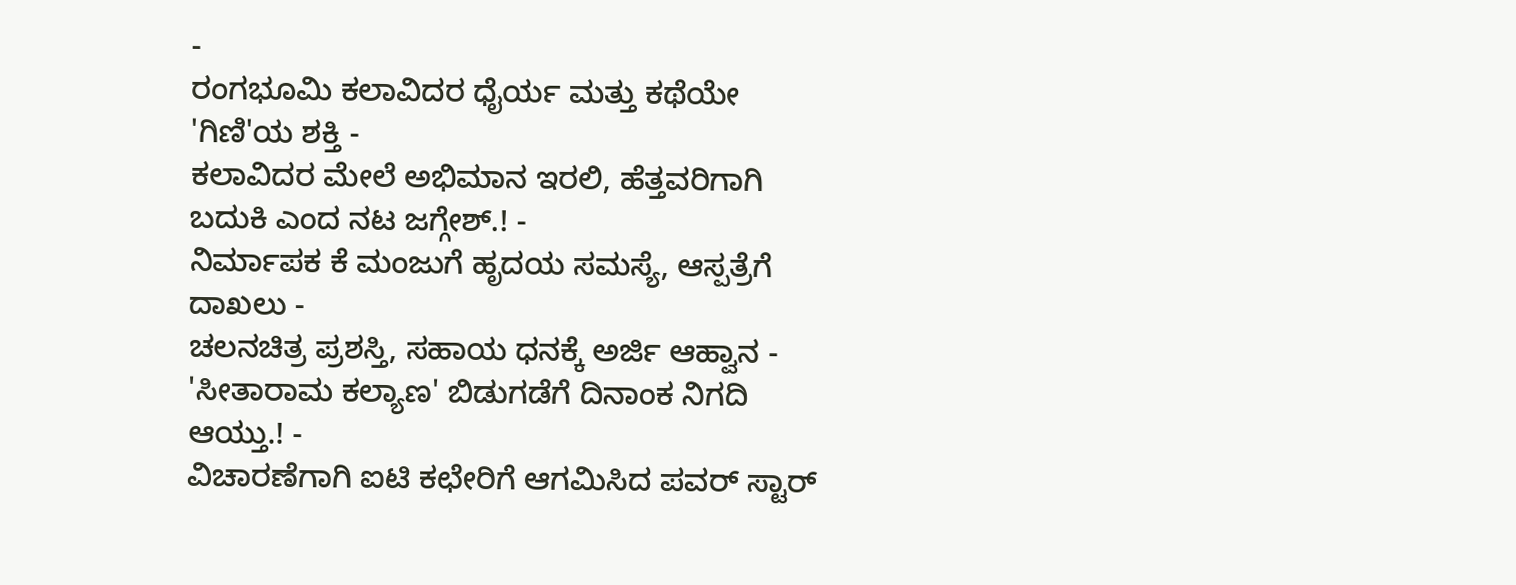-
ರಂಗಭೂಮಿ ಕಲಾವಿದರ ಧೈರ್ಯ ಮತ್ತು ಕಥೆಯೇ 'ಗಿಣಿ'ಯ ಶಕ್ತಿ -
ಕಲಾವಿದರ ಮೇಲೆ ಅಭಿಮಾನ ಇರಲಿ, ಹೆತ್ತವರಿಗಾಗಿ ಬದುಕಿ ಎಂದ ನಟ ಜಗ್ಗೇಶ್.! -
ನಿರ್ಮಾಪಕ ಕೆ ಮಂಜುಗೆ ಹೃದಯ ಸಮಸ್ಯೆ, ಆಸ್ಪತ್ರೆಗೆ ದಾಖಲು -
ಚಲನಚಿತ್ರ ಪ್ರಶಸ್ತಿ, ಸಹಾಯ ಧನಕ್ಕೆ ಅರ್ಜಿ ಆಹ್ವಾನ -
'ಸೀತಾರಾಮ ಕಲ್ಯಾಣ' ಬಿಡುಗಡೆಗೆ ದಿನಾಂಕ ನಿಗದಿ ಆಯ್ತು.! -
ವಿಚಾರಣೆಗಾಗಿ ಐಟಿ ಕಛೇರಿಗೆ ಆಗಮಿಸಿದ ಪವರ್ ಸ್ಟಾರ್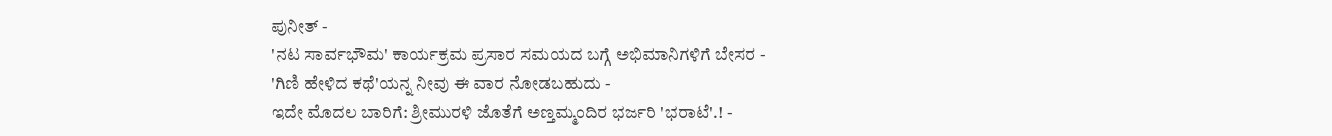ಪುನೀತ್ -
'ನಟ ಸಾರ್ವಭೌಮ' ಕಾರ್ಯಕ್ರಮ ಪ್ರಸಾರ ಸಮಯದ ಬಗ್ಗೆ ಅಭಿಮಾನಿಗಳಿಗೆ ಬೇಸರ -
'ಗಿಣಿ ಹೇಳಿದ ಕಥೆ'ಯನ್ನ ನೀವು ಈ ವಾರ ನೋಡಬಹುದು -
ಇದೇ ಮೊದಲ ಬಾರಿಗೆ: ಶ್ರೀಮುರಳಿ ಜೊತೆಗೆ ಅಣ್ತಮ್ಮಂದಿರ ಭರ್ಜರಿ 'ಭರಾಟೆ'.! -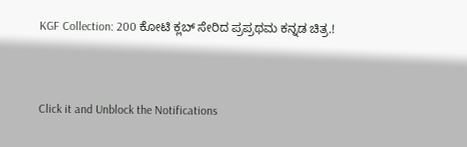KGF Collection: 200 ಕೋಟಿ ಕ್ಲಬ್ ಸೇರಿದ ಪ್ರಪ್ರಥಮ ಕನ್ನಡ ಚಿತ್ರ.!


Click it and Unblock the Notifications